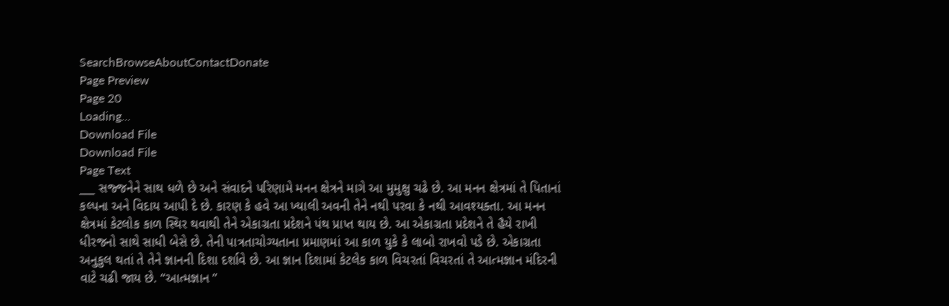SearchBrowseAboutContactDonate
Page Preview
Page 20
Loading...
Download File
Download File
Page Text
___ સજ્જનેને સાથ ધળે છે અને સંવાદને પરિણામે મનન ક્ષેત્રને માગે આ મુમુક્ષુ ચઢે છે. આ મનન ક્ષેત્રમાં તે પિતાનાં કલ્પના અને વિદાય આપી દે છે. કારણ કે હવે આ ખ્યાલી અવની તેને નથી પરવા કે નથી આવશ્યક્તા. આ મનન ક્ષેત્રમાં કેટલોક કાળ સ્થિર થવાથી તેને એકાગ્રતા પ્રદેશને પંથ પ્રાપ્ત થાય છે. આ એકાગ્રતા પ્રદેશને તે હૈયે રાખી ધીરજનો સાથે સાધી બેસે છે. તેની પાત્રતાચોગ્યતાના પ્રમાણમાં આ કાળ યુકે કે લાબો રાખવો પડે છે. એકાગ્રતા અનુકુલ થતાં તે તેને જ્ઞાનની દિશા દર્શાવે છે. આ જ્ઞાન દિશામાં કેટલેક કાળ વિચરતાં વિચરતાં તે આત્મજ્ઞાન મંદિરની વાટે ચઢી જાય છે. “આત્મજ્ઞાન ”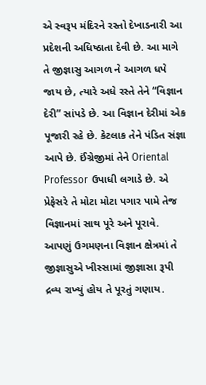એ સ્વરૂપ મંદિરને રસ્તો દેખાડનારી આ પ્રદેશની અધિષ્ઠાતા દેવી છે. આ માગે તે જીજ્ઞાસુ આગળ ને આગળ ધપે જાય છે, ત્યારે અધે રસ્તે તેને “વિજ્ઞાન દેરી” સાંપડે છે. આ વિજ્ઞાન દેરીમાં એક પૂજારી રહે છે. કેટલાક તેને પંડિત સંજ્ઞા આપે છે. ઈંગ્રેજીમાં તેને Oriental Professor ઉપાધી લગાડે છે. એ પ્રેફેસરે તે મોટા મોટા પગાર પામે તેજ વિજ્ઞાનમાં સાથ પૂરે અને પૂરાવે. આપણું ઉગમણના વિજ્ઞાન ક્ષેત્રમાં તે જીજ્ઞાસુએ ખીસ્સામાં જીજ્ઞાસા રૂપી દ્રવ્ય રાખ્યું હોય તે પૂરતું ગણાય.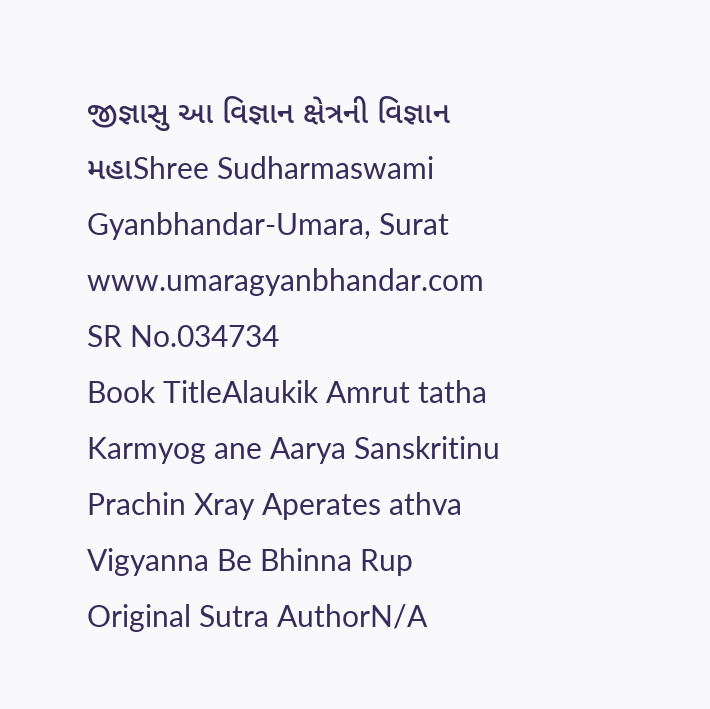જીજ્ઞાસુ આ વિજ્ઞાન ક્ષેત્રની વિજ્ઞાન મહાShree Sudharmaswami Gyanbhandar-Umara, Surat www.umaragyanbhandar.com
SR No.034734
Book TitleAlaukik Amrut tatha Karmyog ane Aarya Sanskritinu Prachin Xray Aperates athva Vigyanna Be Bhinna Rup
Original Sutra AuthorN/A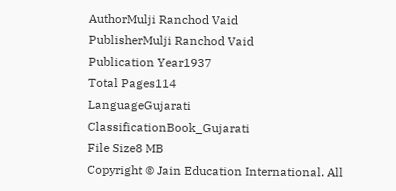AuthorMulji Ranchod Vaid
PublisherMulji Ranchod Vaid
Publication Year1937
Total Pages114
LanguageGujarati
ClassificationBook_Gujarati
File Size8 MB
Copyright © Jain Education International. All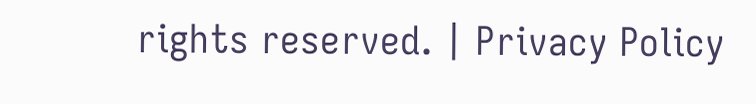rights reserved. | Privacy Policy